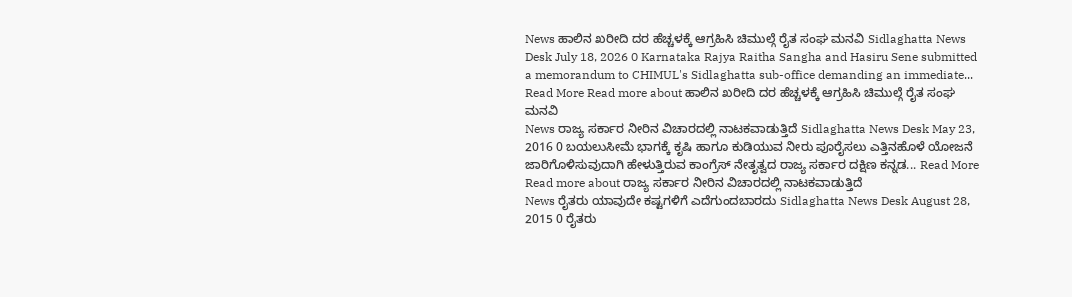News ಹಾಲಿನ ಖರೀದಿ ದರ ಹೆಚ್ಚಳಕ್ಕೆ ಆಗ್ರಹಿಸಿ ಚಿಮುಲ್ಗೆ ರೈತ ಸಂಘ ಮನವಿ Sidlaghatta News Desk July 18, 2026 0 Karnataka Rajya Raitha Sangha and Hasiru Sene submitted a memorandum to CHIMUL's Sidlaghatta sub-office demanding an immediate... Read More Read more about ಹಾಲಿನ ಖರೀದಿ ದರ ಹೆಚ್ಚಳಕ್ಕೆ ಆಗ್ರಹಿಸಿ ಚಿಮುಲ್ಗೆ ರೈತ ಸಂಘ ಮನವಿ
News ರಾಜ್ಯ ಸರ್ಕಾರ ನೀರಿನ ವಿಚಾರದಲ್ಲಿ ನಾಟಕವಾಡುತ್ತಿದೆ Sidlaghatta News Desk May 23, 2016 0 ಬಯಲುಸೀಮೆ ಭಾಗಕ್ಕೆ ಕೃಷಿ ಹಾಗೂ ಕುಡಿಯುವ ನೀರು ಪೂರೈಸಲು ಎತ್ತಿನಹೊಳೆ ಯೋಜನೆ ಜಾರಿಗೊಳಿಸುವುದಾಗಿ ಹೇಳುತ್ತಿರುವ ಕಾಂಗ್ರೆಸ್ ನೇತೃತ್ವದ ರಾಜ್ಯ ಸರ್ಕಾರ ದಕ್ಷಿಣ ಕನ್ನಡ... Read More Read more about ರಾಜ್ಯ ಸರ್ಕಾರ ನೀರಿನ ವಿಚಾರದಲ್ಲಿ ನಾಟಕವಾಡುತ್ತಿದೆ
News ರೈತರು ಯಾವುದೇ ಕಷ್ಟಗಳಿಗೆ ಎದೆಗುಂದಬಾರದು Sidlaghatta News Desk August 28, 2015 0 ರೈತರು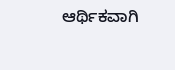ಆರ್ಥಿಕವಾಗಿ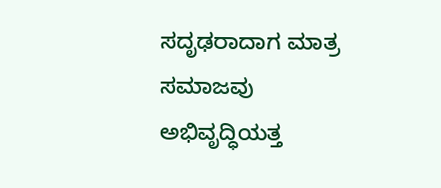ಸದೃಢರಾದಾಗ ಮಾತ್ರ ಸಮಾಜವು ಅಭಿವೃದ್ಧಿಯತ್ತ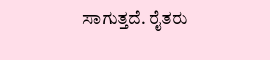ಸಾಗುತ್ತದೆ. ರೈತರು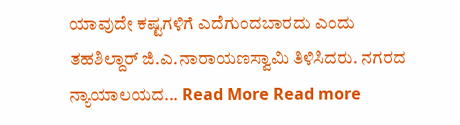ಯಾವುದೇ ಕಷ್ಟಗಳಿಗೆ ಎದೆಗುಂದಬಾರದು ಎಂದು ತಹಶಿಲ್ದಾರ್ ಜಿ.ಎ.ನಾರಾಯಣಸ್ವಾಮಿ ತಿಳಿಸಿದರು. ನಗರದ ನ್ಯಾಯಾಲಯದ... Read More Read more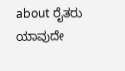about ರೈತರು ಯಾವುದೇ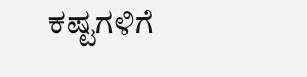ಕಷ್ಟಗಳಿಗೆ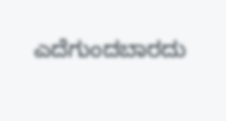ಎದೆಗುಂದಬಾರದು